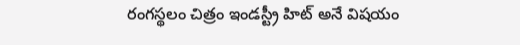రంగస్థలం చిత్రం ఇండస్ట్రీ హిట్ అనే విషయం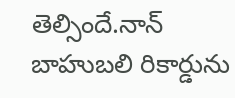తెల్సిందే.నాన్ బాహుబలి రికార్డును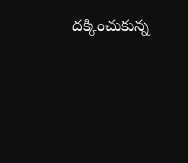దక్కించుకున్న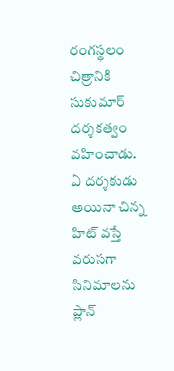రంగస్థలం చిత్రానికి సుకుమార్ దర్శకత్వం వహించాడు.
ఏ దర్శకుడు అయినా చిన్న హిట్ వస్తే వరుసగా సినిమాలను ప్లాన్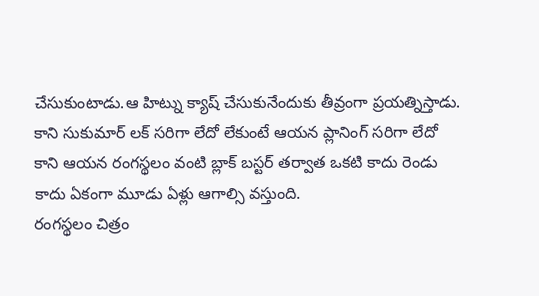చేసుకుంటాడు.ఆ హిట్ను క్యాష్ చేసుకునేందుకు తీవ్రంగా ప్రయత్నిస్తాడు.
కాని సుకుమార్ లక్ సరిగా లేదో లేకుంటే ఆయన ప్లానింగ్ సరిగా లేదో కాని ఆయన రంగస్థలం వంటి బ్లాక్ బస్టర్ తర్వాత ఒకటి కాదు రెండు కాదు ఏకంగా మూడు ఏళ్లు ఆగాల్సి వస్తుంది.
రంగస్థలం చిత్రం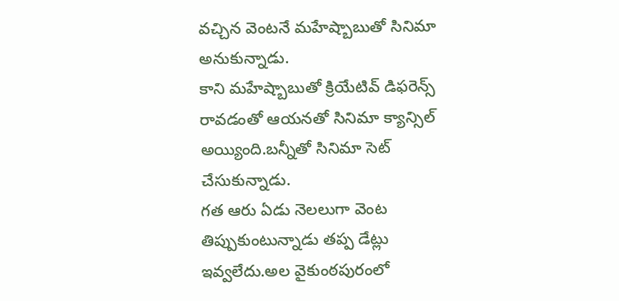వచ్చిన వెంటనే మహేష్బాబుతో సినిమా అనుకున్నాడు.
కాని మహేష్బాబుతో క్రియేటివ్ డిఫరెన్స్ రావడంతో ఆయనతో సినిమా క్యాన్సిల్ అయ్యింది.బన్నీతో సినిమా సెట్ చేసుకున్నాడు.
గత ఆరు ఏడు నెలలుగా వెంట తిప్పుకుంటున్నాడు తప్ప డేట్లు ఇవ్వలేదు.అల వైకుంఠపురంలో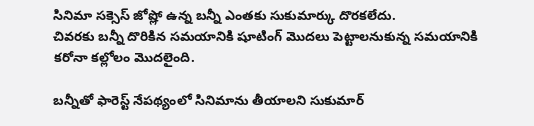సినిమా సక్సెస్ జోష్లో ఉన్న బన్నీ ఎంతకు సుకుమార్కు దొరకలేదు.
చివరకు బన్నీ దొరికిన సమయానికి షూటింగ్ మొదలు పెట్టాలనుకున్న సమయానికి కరోనా కల్లోలం మొదలైంది.

బన్నీతో ఫారెస్ట్ నేపథ్యంలో సినిమాను తీయాలని సుకుమార్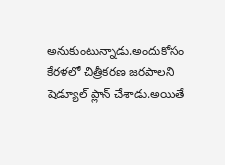అనుకుంటున్నాడు.అందుకోసం కేరళలో చిత్రీకరణ జరపాలని షెడ్యూల్ ప్లాన్ చేశాడు.అయితే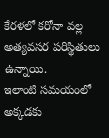కేరళలో కరోనా వల్ల అత్యవసర పరిస్థితులు ఉన్నాయి.
ఇలాంటి సమయంలో అక్కడకు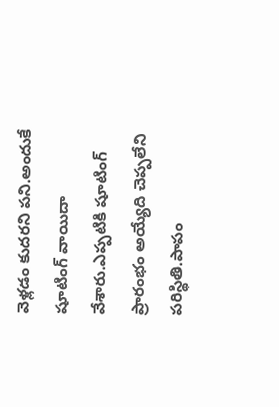వెళ్లడం కుదరని పని.అందుకే షూటింగ్ వాయిదా వేశారు.ఎప్పటికి షూటింగ్ ప్రారంభం అయ్యేది చెప్పలేని పరిస్థితి.పాపం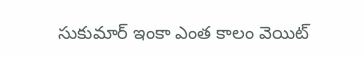సుకుమార్ ఇంకా ఎంత కాలం వెయిట్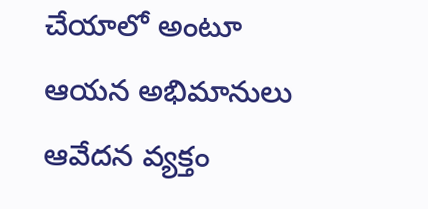చేయాలో అంటూ ఆయన అభిమానులు ఆవేదన వ్యక్తం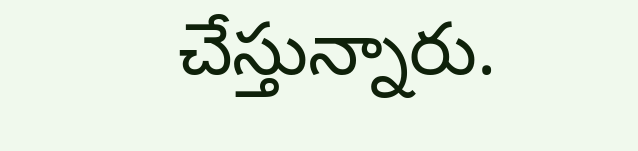చేస్తున్నారు.